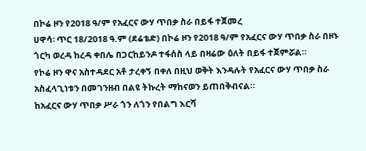በኮሬ ዞን የ2018 ዓ/ም የአፈርና ውሃ ጥበቃ ስራ በይፋ ተጀመረ
ሀዋሳ፡ ጥር 18/2018 ዓ.ም (ደሬቴድ) በኮሬ ዞን የ2018 ዓ/ም የአፈርና ውሃ ጥበቃ ስራ በዞኑ ጎርካ ወረዳ ከረዳ ቀበሌ በጋርከይንዶ ተፋሰስ ላይ በዛሬው ዕለት በይፋ ተጀምሯል።
የኮሬ ዞን ዋና አስተዳደር አቶ ታረቀኝ በቀለ በዚህ ወቅት እንዳሉት የአፈርና ውሃ ጥበቃ ስራ አስፈላጊነቱን በመገንዘብ በልዩ ትኩረት ማከናወን ይጠበቅብናል።
ከአፈርና ውሃ ጥበቃ ሥራ ጎን ለጎን የበልግ እርሻ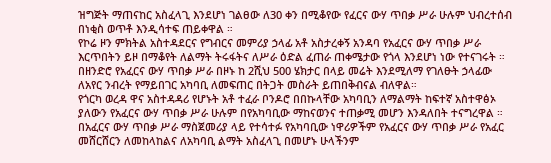ዝግጅት ማጠናከር አስፈላጊ እንደሆነ ገልፀው ለ30 ቀን በሚቆየው የፈርና ውሃ ጥበቃ ሥራ ሁሉም ህብረተሰብ በነቂስ ወጥቶ እንዲሳተፍ ጠይቀዋል ።
የኮሬ ዞን ምክትል አስተዳደርና የግብርና መምሪያ ኃላፊ አቶ አስታረቀኝ አንዳባ የአፈርና ውሃ ጥበቃ ሥራ እርጥበትን ይዞ በማቆየት ለልማት ትሩፋትና ለሥራ ዕድል ፈጠራ ጠቀሜታው የጎላ እንደሆነ ነው የተናገሩት ።
በዘንድሮ የአፈርና ውሃ ጥበቃ ሥራ በዞኑ ከ 2ሺህ 500 ሄክታር በላይ መሬት እንደሚለማ የገለፁት ኃላፊው ለአየር ንብረት የማይበገር አካባቢ ለመፍጠር በትጋት መስራት ይጠበቅብናል ብለዋል።
የጎርካ ወረዳ ዋና አስተዳዳሪ የሆኑት አቶ ተፈራ ቦንዶሮ በበኩላቸው አካባቢን ለማልማት ከፍተኛ አስተዋፅኦ ያለውን የአፈርና ውሃ ጥበቃ ሥራ ሁሉም በየአካባቢው ማከናወንና ተጠቃሚ መሆን እንዳለበት ተናግረዋል ።
በአፈርና ውሃ ጥበቃ ሥራ ማስጀመሪያ ላይ የተሳተፉ የአካባቢው ነዋሪዎችም የአፈርና ውሃ ጥበቃ ሥራ የአፈር መሸርሸርን ለመከላከልና ለአካባቢ ልማት አስፈላጊ በመሆኑ ሁላችንም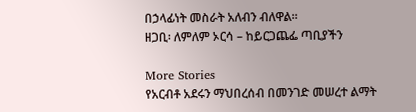በኃላፊነት መስራት አለብን ብለዋል።
ዘጋቢ፡ ለምለም ኦርሳ – ከይርጋጨፌ ጣቢያችን

More Stories
የአርብቶ አደሩን ማህበረሰብ በመንገድ መሠረተ ልማት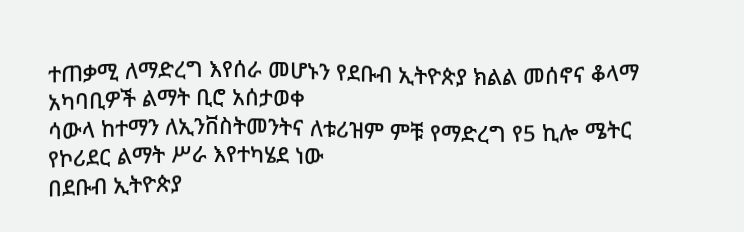ተጠቃሚ ለማድረግ እየሰራ መሆኑን የደቡብ ኢትዮጵያ ክልል መሰኖና ቆላማ አካባቢዎች ልማት ቢሮ አሰታወቀ
ሳውላ ከተማን ለኢንቨስትመንትና ለቱሪዝም ምቹ የማድረግ የ5 ኪሎ ሜትር የኮሪደር ልማት ሥራ እየተካሄደ ነው
በደቡብ ኢትዮጵያ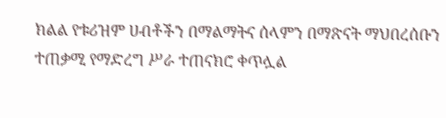ክልል የቱሪዝም ሀብቶችን በማልማትና ሰላምን በማጽናት ማህበረሰቡን ተጠቃሚ የማድረግ ሥራ ተጠናክሮ ቀጥሏል